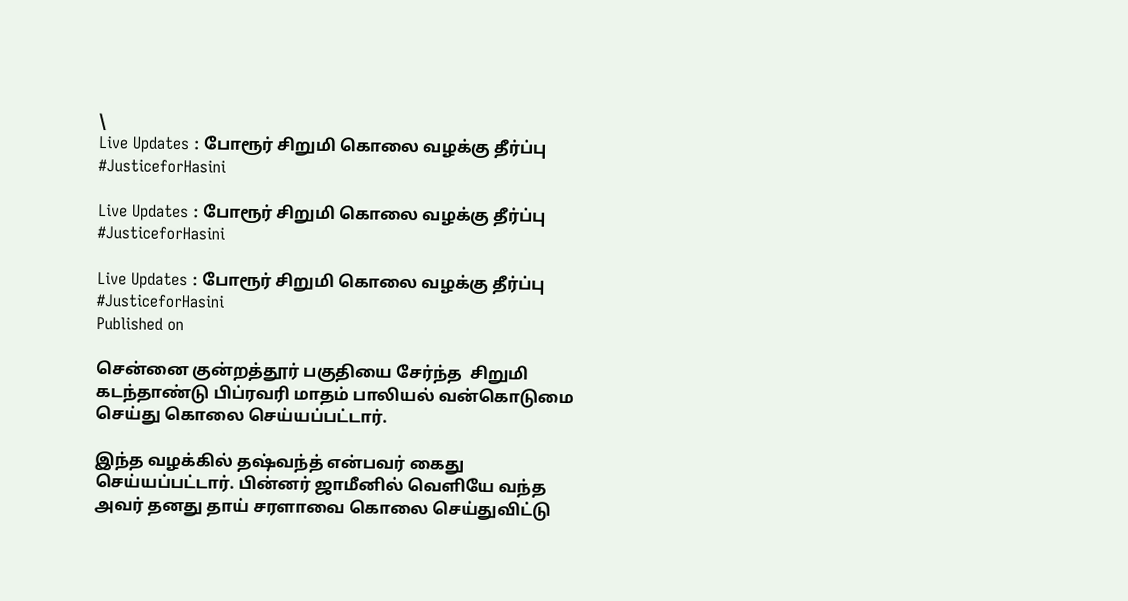\
Live Updates : போரூர் சிறுமி கொலை வழக்கு தீர்ப்பு  #JusticeforHasini

Live Updates : போரூர் சிறுமி கொலை வழக்கு தீர்ப்பு #JusticeforHasini

Live Updates : போரூர் சிறுமி கொலை வழக்கு தீர்ப்பு #JusticeforHasini
Published on

சென்னை குன்றத்தூர் பகுதியை சேர்ந்த  சிறுமி கடந்தாண்டு பிப்ரவரி மாதம் பாலியல் வன்கொடுமை செய்து கொலை செய்யப்பட்டார்.

இந்த வழக்கில் தஷ்வந்த் என்பவர் கைது செய்யப்பட்டார். பின்னர் ஜாமீனில் வெளியே வந்த அவர் தனது தாய் சரளாவை கொலை செய்துவிட்டு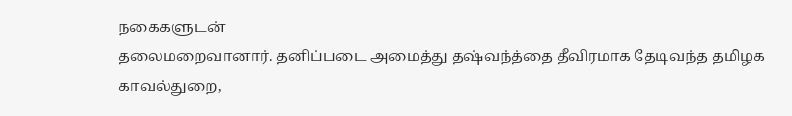நகைகளுடன்
தலைமறைவானார். தனிப்படை அமைத்து தஷ்வந்த்தை தீவிரமாக தேடிவந்த தமிழக காவல்துறை,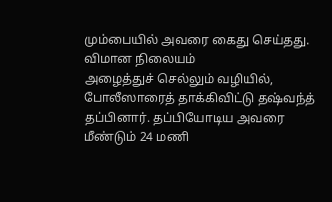மும்பையில் அவரை கைது செய்‌தது. விமான நிலையம்
அழைத்துச் செல்லும் வழியில், போலீஸாரைத் தாக்கிவிட்டு தஷ்வந்த் தப்பினார். தப்பியோடிய அவரை மீண்டும் 24 மணி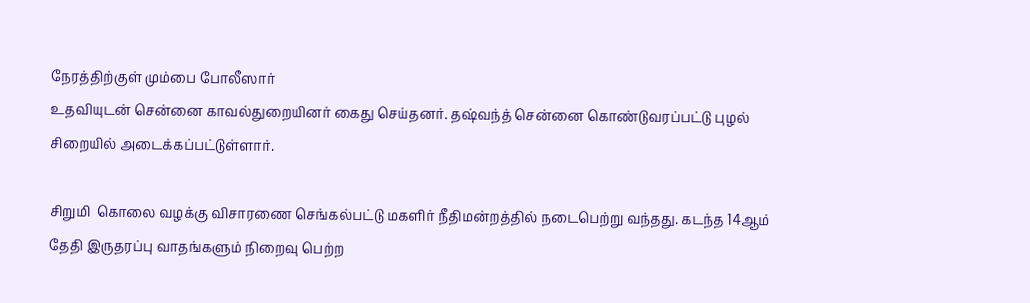நேரத்திற்குள் மும்பை போலீஸார்
உதவியுடன் சென்னை காவல்துறையினர் கைது செய்தனர். தஷ்வந்த் சென்னை கொண்டுவரப்பட்டு புழல் சிறையில் அடைக்கப்பட்டுள்ளார்.

சிறுமி  கொலை வழக்கு விசாரணை செங்கல்பட்டு மகளிர் நீதிமன்றத்தில் நடைபெற்று வந்தது. கடந்த 14ஆம் தேதி இருதரப்பு வாதங்களும் நிறைவு பெற்ற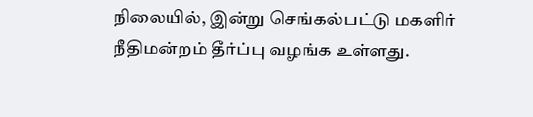நிலையில், இன்று செங்கல்பட்டு மகளிர் நீதிமன்றம் தீர்ப்பு வழங்க உள்ளது.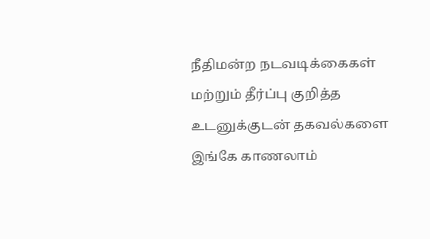நீதிமன்ற நடவடிக்கைகள் மற்றும் தீர்ப்பு குறித்த உடனுக்குடன் தகவல்களை இங்கே காணலாம்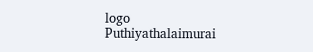logo
Puthiyathalaimurai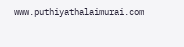www.puthiyathalaimurai.com